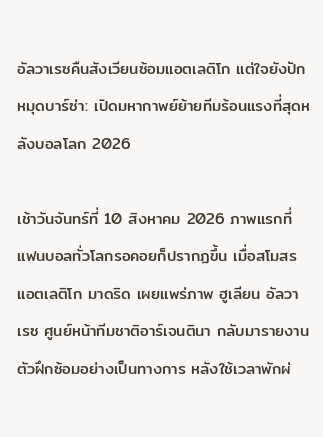อัลวาเรซคืนสังเวียนซ้อมแอตเลติโก แต่ใจยังปักหมุดบาร์ซ่า: เปิดมหากาพย์ย้ายทีมร้อนแรงที่สุดหลังบอลโลก 2026

เช้าวันจันทร์ที่ 10 สิงหาคม 2026 ภาพแรกที่แฟนบอลทั่วโลกรอคอยก็ปรากฏขึ้น เมื่อสโมสรแอตเลติโก มาดริด เผยแพร่ภาพ ฮูเลียน อัลวาเรซ ศูนย์หน้าทีมชาติอาร์เจนตินา กลับมารายงานตัวฝึกซ้อมอย่างเป็นทางการ หลังใช้เวลาพักผ่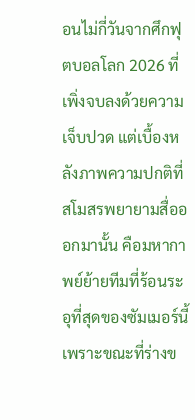อนไม่กี่วันจากศึกฟุตบอลโลก 2026 ที่เพิ่งจบลงด้วยความเจ็บปวด แต่เบื้องหลังภาพความปกติที่สโมสรพยายามสื่อออกมานั้น คือมหากาพย์ย้ายทีมที่ร้อนระอุที่สุดของซัมเมอร์นี้ เพราะขณะที่ร่างข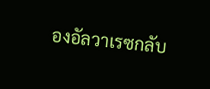องอัลวาเรซกลับ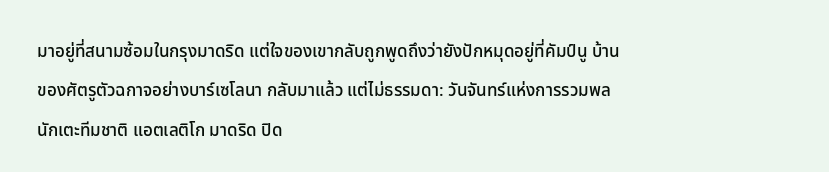มาอยู่ที่สนามซ้อมในกรุงมาดริด แต่ใจของเขากลับถูกพูดถึงว่ายังปักหมุดอยู่ที่คัมป์นู บ้านของศัตรูตัวฉกาจอย่างบาร์เซโลนา กลับมาแล้ว แต่ไม่ธรรมดา: วันจันทร์แห่งการรวมพลนักเตะทีมชาติ แอตเลติโก มาดริด ปิด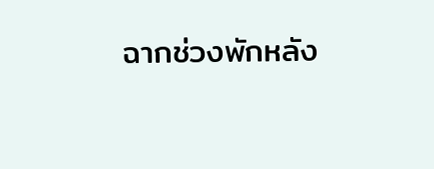ฉากช่วงพักหลัง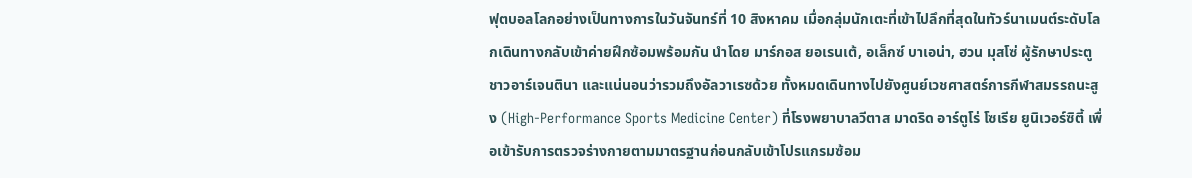ฟุตบอลโลกอย่างเป็นทางการในวันจันทร์ที่ 10 สิงหาคม เมื่อกลุ่มนักเตะที่เข้าไปลึกที่สุดในทัวร์นาเมนต์ระดับโลกเดินทางกลับเข้าค่ายฝึกซ้อมพร้อมกัน นำโดย มาร์กอส ยอเรนเต้, อเล็กซ์ บาเอน่า, ฮวน มุสโซ่ ผู้รักษาประตูชาวอาร์เจนตินา และแน่นอนว่ารวมถึงอัลวาเรซด้วย ทั้งหมดเดินทางไปยังศูนย์เวชศาสตร์การกีฬาสมรรถนะสูง (High-Performance Sports Medicine Center) ที่โรงพยาบาลวีตาส มาดริด อาร์ตูโร่ โซเรีย ยูนิเวอร์ซิตี้ เพื่อเข้ารับการตรวจร่างกายตามมาตรฐานก่อนกลับเข้าโปรแกรมซ้อม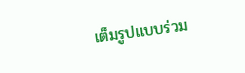เต็มรูปแบบร่วม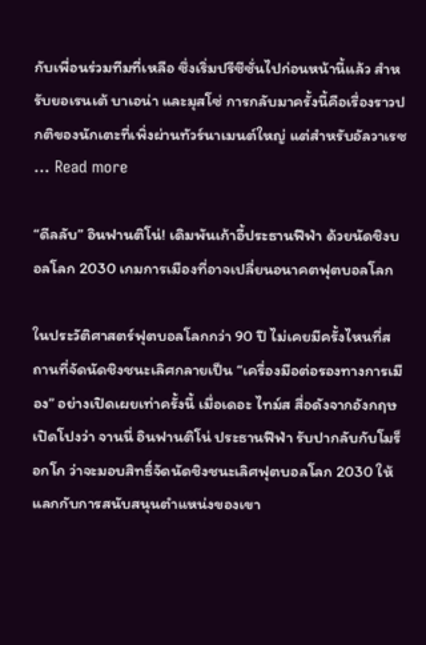กับเพื่อนร่วมทีมที่เหลือ ซึ่งเริ่มปรีซีซั่นไปก่อนหน้านี้แล้ว สำหรับยอเรนเต้ บาเอน่า และมุสโซ่ การกลับมาครั้งนี้คือเรื่องราวปกติของนักเตะที่เพิ่งผ่านทัวร์นาเมนต์ใหญ่ แต่สำหรับอัลวาเรซ … Read more

“ดีลลับ” อินฟานติโน่! เดิมพันเก้าอี้ประธานฟีฟ่า ด้วยนัดชิงบอลโลก 2030 เกมการเมืองที่อาจเปลี่ยนอนาคตฟุตบอลโลก

ในประวัติศาสตร์ฟุตบอลโลกกว่า 90 ปี ไม่เคยมีครั้งไหนที่สถานที่จัดนัดชิงชนะเลิศกลายเป็น “เครื่องมือต่อรองทางการเมือง” อย่างเปิดเผยเท่าครั้งนี้ เมื่อเดอะ ไทม์ส สื่อดังจากอังกฤษ เปิดโปงว่า จานนี่ อินฟานติโน่ ประธานฟีฟ่า รับปากลับกับโมร็อกโก ว่าจะมอบสิทธิ์จัดนัดชิงชนะเลิศฟุตบอลโลก 2030 ให้ แลกกับการสนับสนุนตำแหน่งของเขา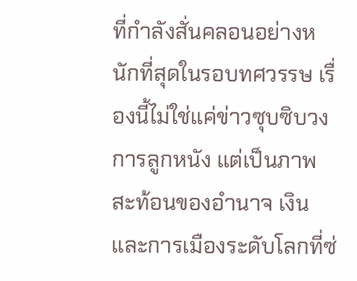ที่กำลังสั่นคลอนอย่างหนักที่สุดในรอบทศวรรษ เรื่องนี้ไม่ใช่แค่ข่าวซุบซิบวงการลูกหนัง แต่เป็นภาพสะท้อนของอำนาจ เงิน และการเมืองระดับโลกที่ซ่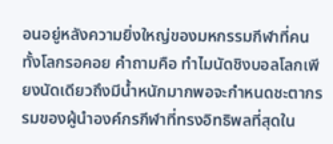อนอยู่หลังความยิ่งใหญ่ของมหกรรมกีฬาที่คนทั้งโลกรอคอย คำถามคือ ทำไมนัดชิงบอลโลกเพียงนัดเดียวถึงมีน้ำหนักมากพอจะกำหนดชะตากรรมของผู้นำองค์กรกีฬาที่ทรงอิทธิพลที่สุดใน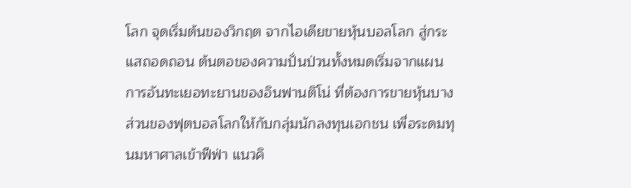โลก จุดเริ่มต้นของวิกฤต จากไอเดียขายหุ้นบอลโลก สู่กระแสถอดถอน ต้นตอของความปั่นป่วนทั้งหมดเริ่มจากแผนการอันทะเยอทะยานของอินฟานติโน่ ที่ต้องการขายหุ้นบางส่วนของฟุตบอลโลกให้กับกลุ่มนักลงทุนเอกชน เพื่อระดมทุนมหาศาลเข้าฟีฟ่า แนวคิ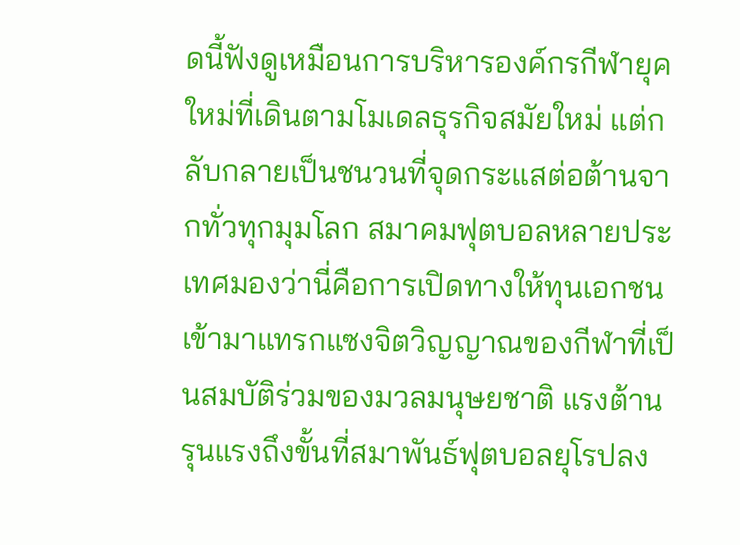ดนี้ฟังดูเหมือนการบริหารองค์กรกีฬายุคใหม่ที่เดินตามโมเดลธุรกิจสมัยใหม่ แต่กลับกลายเป็นชนวนที่จุดกระแสต่อต้านจากทั่วทุกมุมโลก สมาคมฟุตบอลหลายประเทศมองว่านี่คือการเปิดทางให้ทุนเอกชนเข้ามาแทรกแซงจิตวิญญาณของกีฬาที่เป็นสมบัติร่วมของมวลมนุษยชาติ แรงต้านรุนแรงถึงขั้นที่สมาพันธ์ฟุตบอลยุโรปลง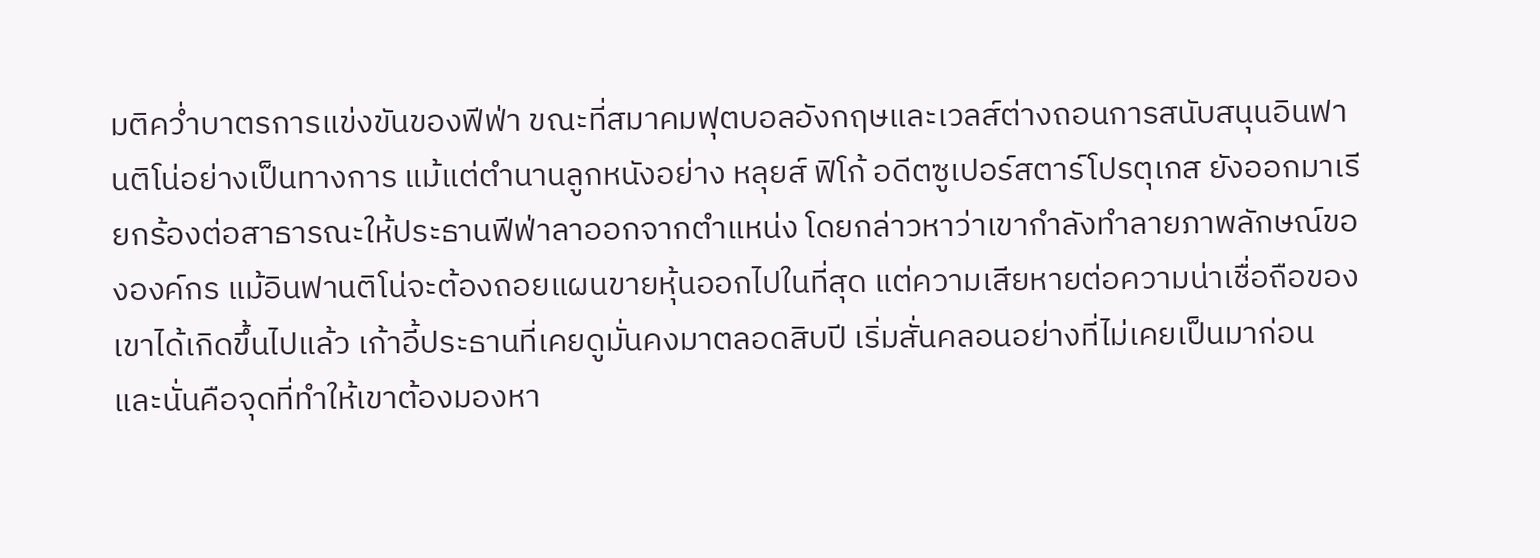มติคว่ำบาตรการแข่งขันของฟีฟ่า ขณะที่สมาคมฟุตบอลอังกฤษและเวลส์ต่างถอนการสนับสนุนอินฟานติโน่อย่างเป็นทางการ แม้แต่ตำนานลูกหนังอย่าง หลุยส์ ฟิโก้ อดีตซูเปอร์สตาร์โปรตุเกส ยังออกมาเรียกร้องต่อสาธารณะให้ประธานฟีฟ่าลาออกจากตำแหน่ง โดยกล่าวหาว่าเขากำลังทำลายภาพลักษณ์ขององค์กร แม้อินฟานติโน่จะต้องถอยแผนขายหุ้นออกไปในที่สุด แต่ความเสียหายต่อความน่าเชื่อถือของเขาได้เกิดขึ้นไปแล้ว เก้าอี้ประธานที่เคยดูมั่นคงมาตลอดสิบปี เริ่มสั่นคลอนอย่างที่ไม่เคยเป็นมาก่อน และนั่นคือจุดที่ทำให้เขาต้องมองหา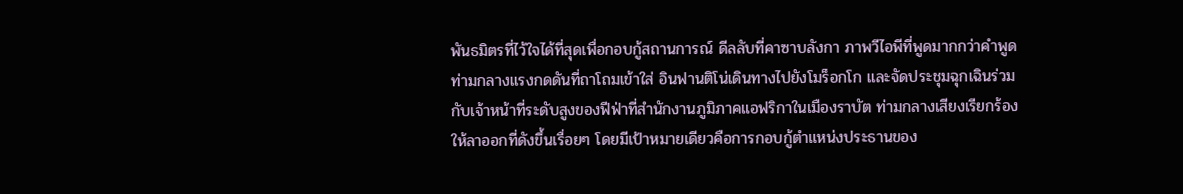พันธมิตรที่ไว้ใจได้ที่สุดเพื่อกอบกู้สถานการณ์ ดีลลับที่คาซาบลังกา ภาพวีไอพีที่พูดมากกว่าคำพูด ท่ามกลางแรงกดดันที่ถาโถมเข้าใส่ อินฟานติโน่เดินทางไปยังโมร็อกโก และจัดประชุมฉุกเฉินร่วมกับเจ้าหน้าที่ระดับสูงของฟีฟ่าที่สำนักงานภูมิภาคแอฟริกาในเมืองราบัต ท่ามกลางเสียงเรียกร้องให้ลาออกที่ดังขึ้นเรื่อยๆ โดยมีเป้าหมายเดียวคือการกอบกู้ตำแหน่งประธานของ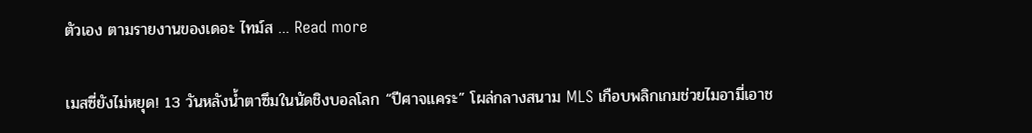ตัวเอง ตามรายงานของเดอะ ไทม์ส … Read more

เมสซี่ยังไม่หยุด! 13 วันหลังน้ำตาซึมในนัดชิงบอลโลก “ปีศาจแคระ” โผล่กลางสนาม MLS เกือบพลิกเกมช่วยไมอามี่เอาช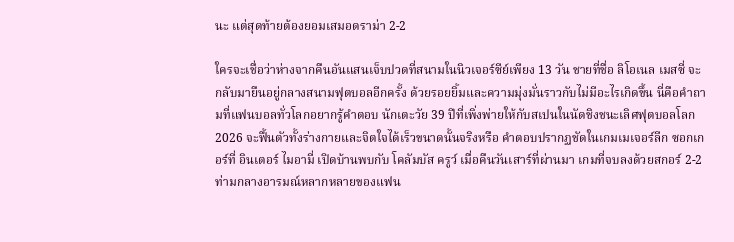นะ แต่สุดท้ายต้องยอมเสมอดราม่า 2-2

ใครจะเชื่อว่าห่างจากคืนอันแสนเจ็บปวดที่สนามในนิวเจอร์ซีย์เพียง 13 วัน ชายที่ชื่อ ลิโอเนล เมสซี่ จะกลับมายืนอยู่กลางสนามฟุตบอลอีกครั้ง ด้วยรอยยิ้มและความมุ่งมั่นราวกับไม่มีอะไรเกิดขึ้น นี่คือคำถามที่แฟนบอลทั่วโลกอยากรู้คำตอบ นักเตะวัย 39 ปีที่เพิ่งพ่ายให้กับสเปนในนัดชิงชนะเลิศฟุตบอลโลก 2026 จะฟื้นตัวทั้งร่างกายและจิตใจได้เร็วขนาดนั้นจริงหรือ คำตอบปรากฏชัดในเกมเมเจอร์ลีก ซอกเกอร์ที่ อินเตอร์ ไมอามี่ เปิดบ้านพบกับ โคลัมบัส ครูว์ เมื่อคืนวันเสาร์ที่ผ่านมา เกมที่จบลงด้วยสกอร์ 2-2 ท่ามกลางอารมณ์หลากหลายของแฟน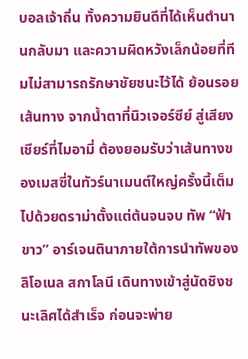บอลเจ้าถิ่น ทั้งความยินดีที่ได้เห็นตำนานกลับมา และความผิดหวังเล็กน้อยที่ทีมไม่สามารถรักษาชัยชนะไว้ได้ ย้อนรอยเส้นทาง จากน้ำตาที่นิวเจอร์ซีย์ สู่เสียงเชียร์ที่ไมอามี่ ต้องยอมรับว่าเส้นทางของเมสซี่ในทัวร์นาเมนต์ใหญ่ครั้งนี้เต็มไปด้วยดราม่าตั้งแต่ต้นจนจบ ทัพ “ฟ้าขาว” อาร์เจนตินาภายใต้การนำทัพของ ลิโอเนล สกาโลนี เดินทางเข้าสู่นัดชิงชนะเลิศได้สำเร็จ ก่อนจะพ่าย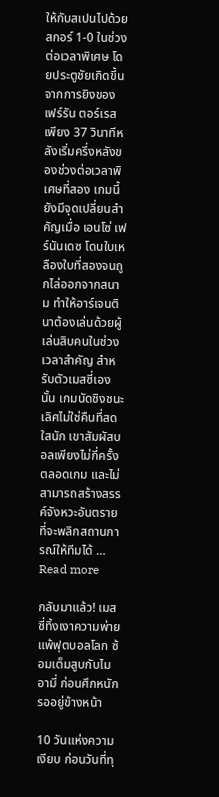ให้กับสเปนไปด้วยสกอร์ 1-0 ในช่วงต่อเวลาพิเศษ โดยประตูชัยเกิดขึ้นจากการยิงของ เฟร์รัน ตอร์เรส เพียง 37 วินาทีหลังเริ่มครึ่งหลังของช่วงต่อเวลาพิเศษที่สอง เกมนี้ยังมีจุดเปลี่ยนสำคัญเมื่อ เอนโซ่ เฟร์นันเดซ โดนใบเหลืองใบที่สองจนถูกไล่ออกจากสนาม ทำให้อาร์เจนตินาต้องเล่นด้วยผู้เล่นสิบคนในช่วงเวลาสำคัญ สำหรับตัวเมสซี่เองนั้น เกมนัดชิงชนะเลิศไม่ใช่คืนที่สดใสนัก เขาสัมผัสบอลเพียงไม่กี่ครั้งตลอดเกม และไม่สามารถสร้างสรรค์จังหวะอันตรายที่จะพลิกสถานการณ์ให้ทีมได้ … Read more

กลับมาแล้ว! เมสซี่ทิ้งเงาความพ่ายแพ้ฟุตบอลโลก ซ้อมเต็มสูบกับไมอามี่ ก่อนศึกหนักรออยู่ข้างหน้า

10 วันแห่งความเงียบ ก่อนวันที่ทุ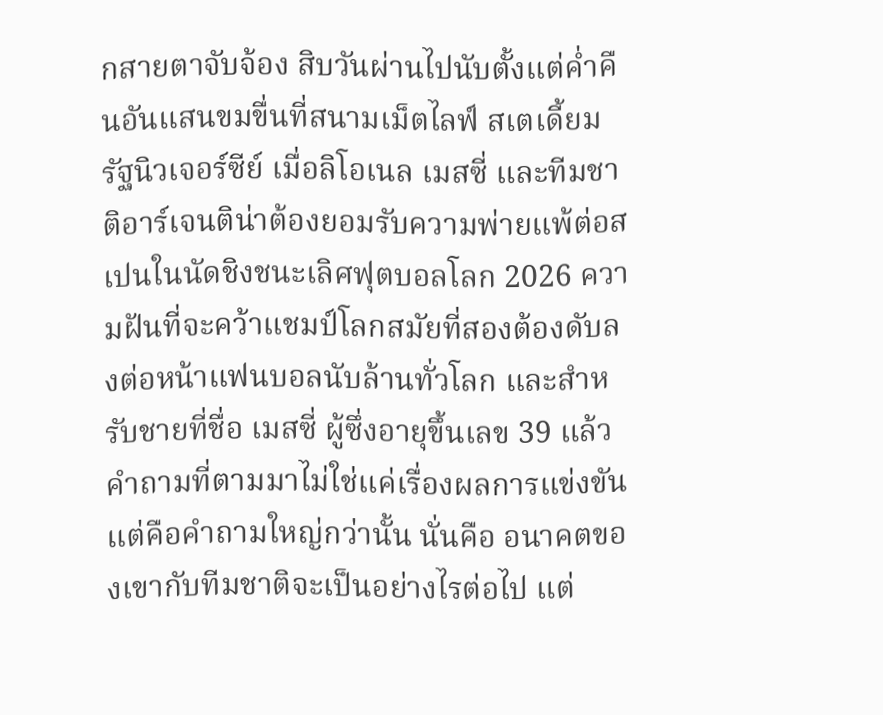กสายตาจับจ้อง สิบวันผ่านไปนับตั้งแต่ค่ำคืนอันแสนขมขื่นที่สนามเม็ตไลฟ์ สเตเดี้ยม รัฐนิวเจอร์ซีย์ เมื่อลิโอเนล เมสซี่ และทีมชาติอาร์เจนติน่าต้องยอมรับความพ่ายแพ้ต่อสเปนในนัดชิงชนะเลิศฟุตบอลโลก 2026 ความฝันที่จะคว้าแชมป์โลกสมัยที่สองต้องดับลงต่อหน้าแฟนบอลนับล้านทั่วโลก และสำหรับชายที่ชื่อ เมสซี่ ผู้ซึ่งอายุขึ้นเลข 39 แล้ว คำถามที่ตามมาไม่ใช่แค่เรื่องผลการแข่งขัน แต่คือคำถามใหญ่กว่านั้น นั่นคือ อนาคตของเขากับทีมชาติจะเป็นอย่างไรต่อไป แต่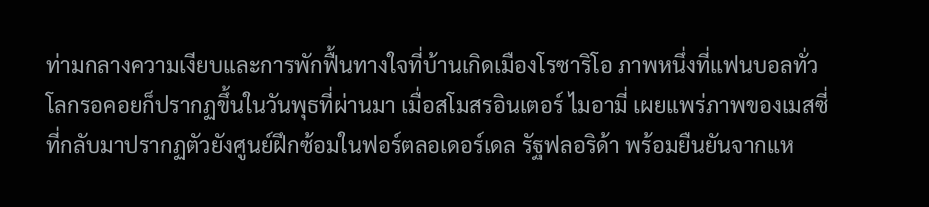ท่ามกลางความเงียบและการพักฟื้นทางใจที่บ้านเกิดเมืองโรซาริโอ ภาพหนึ่งที่แฟนบอลทั่วโลกรอคอยก็ปรากฏขึ้นในวันพุธที่ผ่านมา เมื่อสโมสรอินเตอร์ ไมอามี่ เผยแพร่ภาพของเมสซี่ที่กลับมาปรากฏตัวยังศูนย์ฝึกซ้อมในฟอร์ตลอเดอร์เดล รัฐฟลอริด้า พร้อมยืนยันจากแห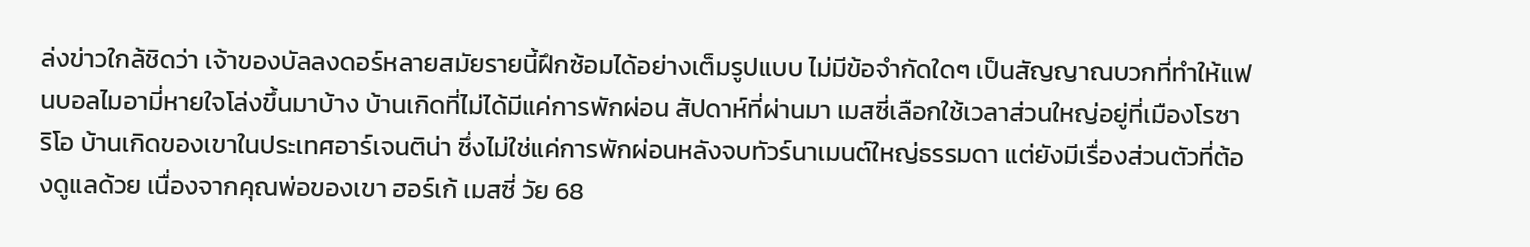ล่งข่าวใกล้ชิดว่า เจ้าของบัลลงดอร์หลายสมัยรายนี้ฝึกซ้อมได้อย่างเต็มรูปแบบ ไม่มีข้อจำกัดใดๆ เป็นสัญญาณบวกที่ทำให้แฟนบอลไมอามี่หายใจโล่งขึ้นมาบ้าง บ้านเกิดที่ไม่ได้มีแค่การพักผ่อน สัปดาห์ที่ผ่านมา เมสซี่เลือกใช้เวลาส่วนใหญ่อยู่ที่เมืองโรซาริโอ บ้านเกิดของเขาในประเทศอาร์เจนติน่า ซึ่งไม่ใช่แค่การพักผ่อนหลังจบทัวร์นาเมนต์ใหญ่ธรรมดา แต่ยังมีเรื่องส่วนตัวที่ต้องดูแลด้วย เนื่องจากคุณพ่อของเขา ฮอร์เก้ เมสซี่ วัย 68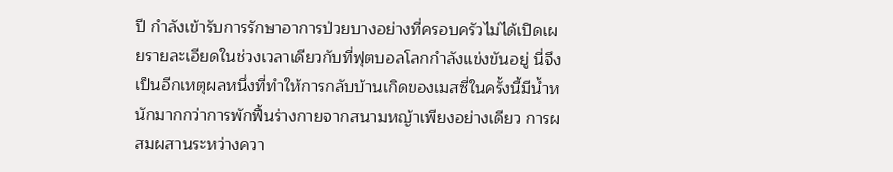ปี กำลังเข้ารับการรักษาอาการป่วยบางอย่างที่ครอบครัวไม่ได้เปิดเผยรายละเอียดในช่วงเวลาเดียวกับที่ฟุตบอลโลกกำลังแข่งขันอยู่ นี่จึงเป็นอีกเหตุผลหนึ่งที่ทำให้การกลับบ้านเกิดของเมสซี่ในครั้งนี้มีน้ำหนักมากกว่าการพักฟื้นร่างกายจากสนามหญ้าเพียงอย่างเดียว การผสมผสานระหว่างควา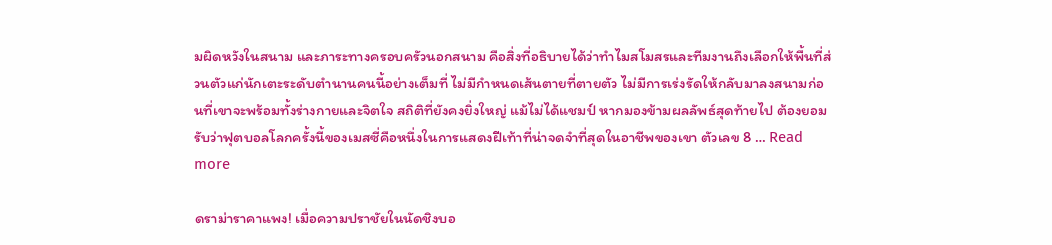มผิดหวังในสนาม และภาระทางครอบครัวนอกสนาม คือสิ่งที่อธิบายได้ว่าทำไมสโมสรและทีมงานถึงเลือกให้พื้นที่ส่วนตัวแก่นักเตะระดับตำนานคนนี้อย่างเต็มที่ ไม่มีกำหนดเส้นตายที่ตายตัว ไม่มีการเร่งรัดให้กลับมาลงสนามก่อนที่เขาจะพร้อมทั้งร่างกายและจิตใจ สถิติที่ยังคงยิ่งใหญ่ แม้ไม่ได้แชมป์ หากมองข้ามผลลัพธ์สุดท้ายไป ต้องยอมรับว่าฟุตบอลโลกครั้งนี้ของเมสซี่คือหนึ่งในการแสดงฝีเท้าที่น่าจดจำที่สุดในอาชีพของเขา ตัวเลข 8 … Read more

ดราม่าราคาแพง! เมื่อความปราชัยในนัดชิงบอ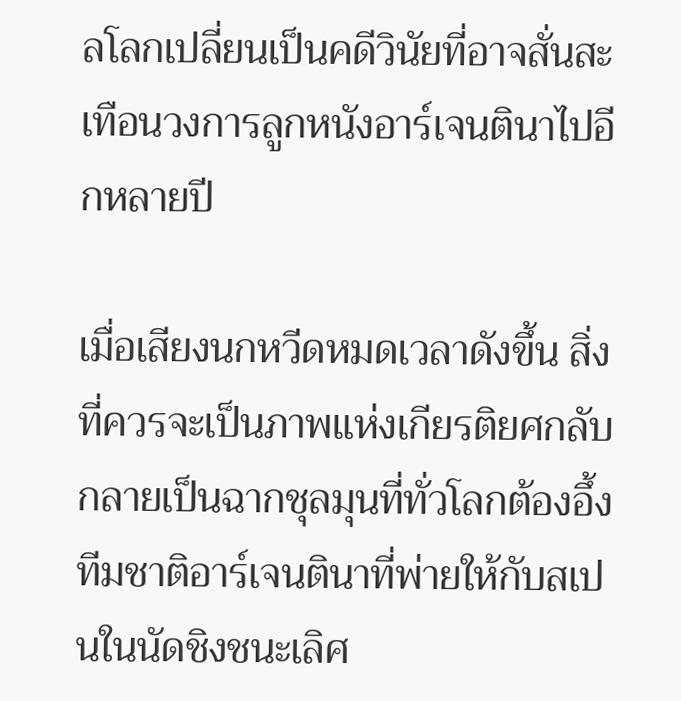ลโลกเปลี่ยนเป็นคดีวินัยที่อาจสั่นสะเทือนวงการลูกหนังอาร์เจนตินาไปอีกหลายปี

เมื่อเสียงนกหวีดหมดเวลาดังขึ้น สิ่งที่ควรจะเป็นภาพแห่งเกียรติยศกลับกลายเป็นฉากชุลมุนที่ทั่วโลกต้องอึ้ง ทีมชาติอาร์เจนตินาที่พ่ายให้กับสเปนในนัดชิงชนะเลิศ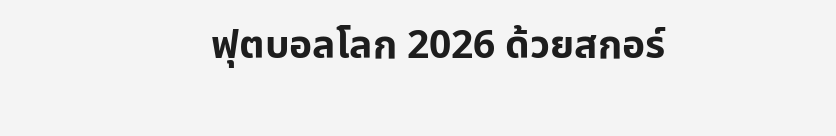ฟุตบอลโลก 2026 ด้วยสกอร์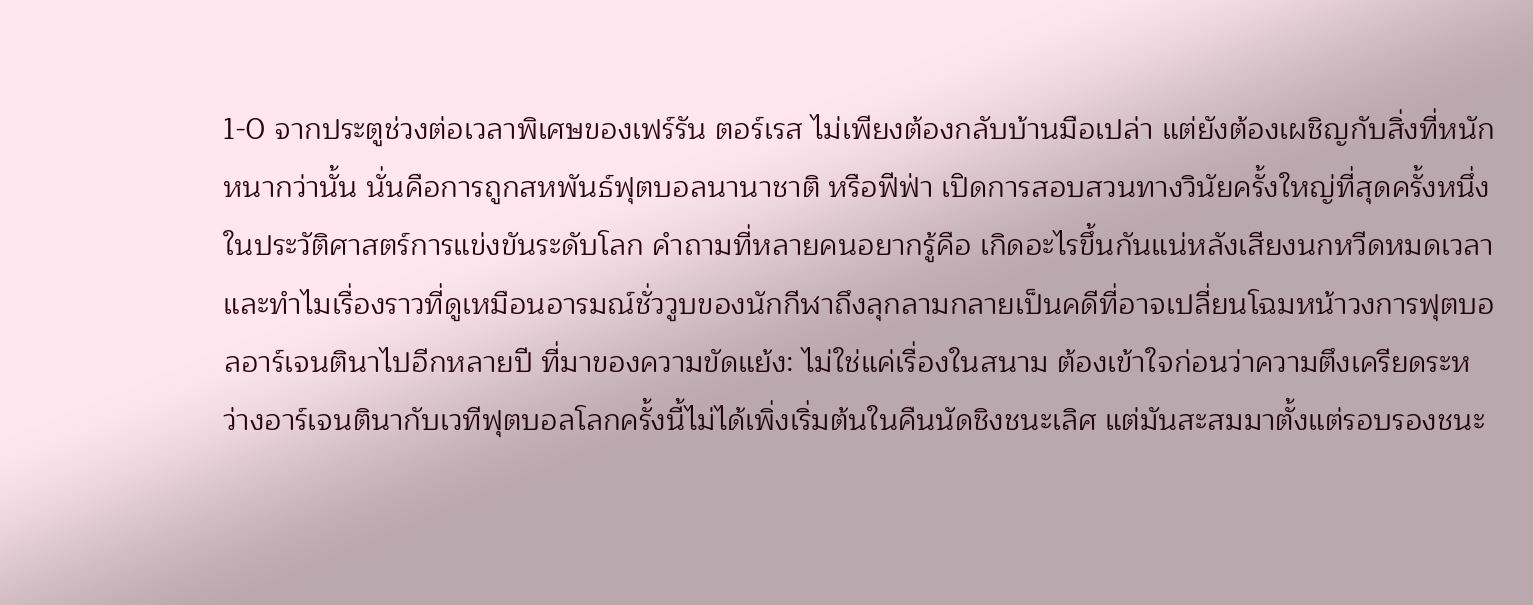1-0 จากประตูช่วงต่อเวลาพิเศษของเฟร์รัน ตอร์เรส ไม่เพียงต้องกลับบ้านมือเปล่า แต่ยังต้องเผชิญกับสิ่งที่หนักหนากว่านั้น นั่นคือการถูกสหพันธ์ฟุตบอลนานาชาติ หรือฟีฟ่า เปิดการสอบสวนทางวินัยครั้งใหญ่ที่สุดครั้งหนึ่งในประวัติศาสตร์การแข่งขันระดับโลก คำถามที่หลายคนอยากรู้คือ เกิดอะไรขึ้นกันแน่หลังเสียงนกหวีดหมดเวลา และทำไมเรื่องราวที่ดูเหมือนอารมณ์ชั่ววูบของนักกีฬาถึงลุกลามกลายเป็นคดีที่อาจเปลี่ยนโฉมหน้าวงการฟุตบอลอาร์เจนตินาไปอีกหลายปี ที่มาของความขัดแย้ง: ไม่ใช่แค่เรื่องในสนาม ต้องเข้าใจก่อนว่าความตึงเครียดระหว่างอาร์เจนตินากับเวทีฟุตบอลโลกครั้งนี้ไม่ได้เพิ่งเริ่มต้นในคืนนัดชิงชนะเลิศ แต่มันสะสมมาตั้งแต่รอบรองชนะ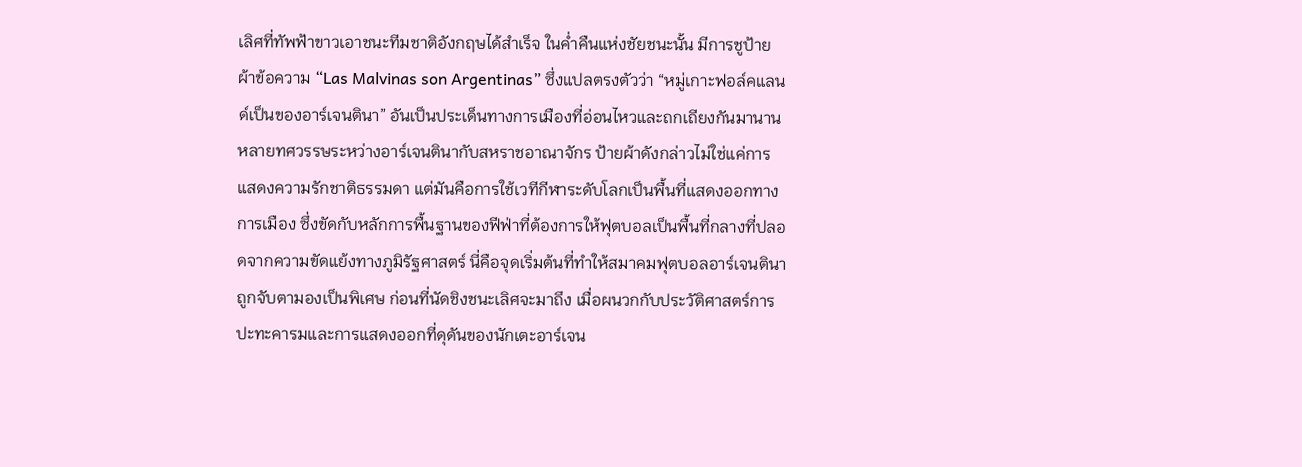เลิศที่ทัพฟ้าขาวเอาชนะทีมชาติอังกฤษได้สำเร็จ ในค่ำคืนแห่งชัยชนะนั้น มีการชูป้ายผ้าข้อความ “Las Malvinas son Argentinas” ซึ่งแปลตรงตัวว่า “หมู่เกาะฟอล์คแลนด์เป็นของอาร์เจนตินา” อันเป็นประเด็นทางการเมืองที่อ่อนไหวและถกเถียงกันมานานหลายทศวรรษระหว่างอาร์เจนตินากับสหราชอาณาจักร ป้ายผ้าดังกล่าวไม่ใช่แค่การแสดงความรักชาติธรรมดา แต่มันคือการใช้เวทีกีฬาระดับโลกเป็นพื้นที่แสดงออกทางการเมือง ซึ่งขัดกับหลักการพื้นฐานของฟีฟ่าที่ต้องการให้ฟุตบอลเป็นพื้นที่กลางที่ปลอดจากความขัดแย้งทางภูมิรัฐศาสตร์ นี่คือจุดเริ่มต้นที่ทำให้สมาคมฟุตบอลอาร์เจนตินาถูกจับตามองเป็นพิเศษ ก่อนที่นัดชิงชนะเลิศจะมาถึง เมื่อผนวกกับประวัติศาสตร์การปะทะคารมและการแสดงออกที่ดุดันของนักเตะอาร์เจน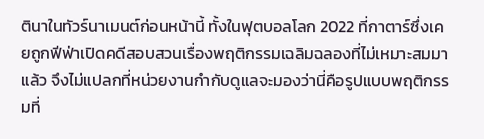ตินาในทัวร์นาเมนต์ก่อนหน้านี้ ทั้งในฟุตบอลโลก 2022 ที่กาตาร์ซึ่งเคยถูกฟีฟ่าเปิดคดีสอบสวนเรื่องพฤติกรรมเฉลิมฉลองที่ไม่เหมาะสมมาแล้ว จึงไม่แปลกที่หน่วยงานกำกับดูแลจะมองว่านี่คือรูปแบบพฤติกรรมที่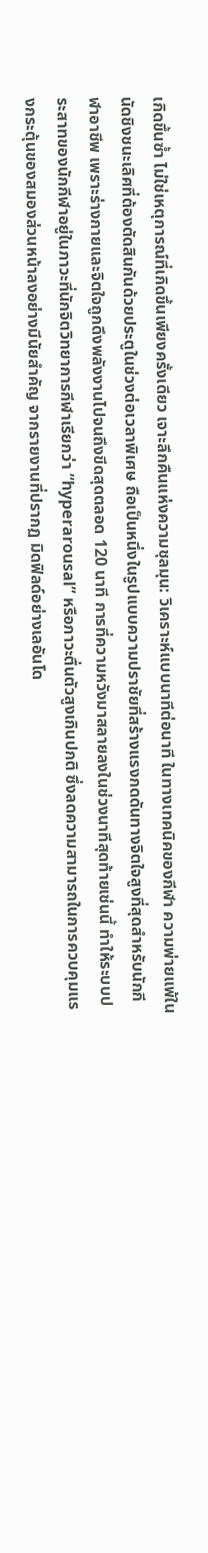เกิดขึ้นซ้ำ ไม่ใช่เหตุการณ์ที่เกิดขึ้นเพียงครั้งเดียว เจาะลึกคืนแห่งความชุลมุน: วิเคราะห์แบบนาทีต่อนาที ในทางเทคนิคของกีฬา ความพ่ายแพ้ในนัดชิงชนะเลิศที่ต้องตัดสินกันด้วยประตูในช่วงต่อเวลาพิเศษ ถือเป็นหนึ่งในรูปแบบความปราชัยที่สร้างแรงกดดันทางจิตใจสูงที่สุดสำหรับนักกีฬาอาชีพ เพราะร่างกายและจิตใจถูกดึงพลังงานไปจนถึงขีดสุดตลอด 120 นาที การที่ความหวังมาสลายลงในช่วงนาทีสุดท้ายเช่นนี้ ทำให้ระบบประสาทของนักกีฬาอยู่ในภาวะที่นักจิตวิทยาการกีฬาเรียกว่า “hyperarousal” หรือภาวะตื่นตัวสูงเกินปกติ ซึ่งลดความสามารถในการควบคุมแรงกระตุ้นของสมองส่วนหน้าลงอย่างมีนัยสำคัญ จากรายงานที่ปรากฏ มิดฟิลด์อย่างเลอันโด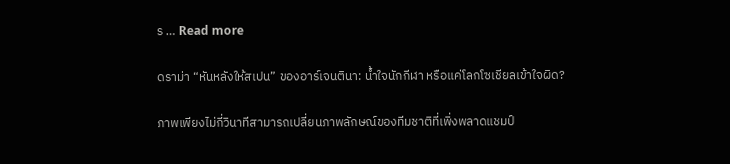ร … Read more

ดราม่า “หันหลังให้สเปน” ของอาร์เจนตินา: น้ำใจนักกีฬา หรือแค่โลกโซเชียลเข้าใจผิด?

ภาพเพียงไม่กี่วินาทีสามารถเปลี่ยนภาพลักษณ์ของทีมชาติที่เพิ่งพลาดแชมป์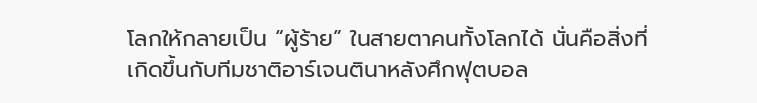โลกให้กลายเป็น “ผู้ร้าย” ในสายตาคนทั้งโลกได้ นั่นคือสิ่งที่เกิดขึ้นกับทีมชาติอาร์เจนตินาหลังศึกฟุตบอล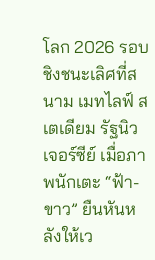โลก 2026 รอบชิงชนะเลิศที่สนาม เมทไลฟ์ สเตเดียม รัฐนิว เจอร์ซีย์ เมื่อภาพนักเตะ “ฟ้า-ขาว” ยืนหันหลังให้เว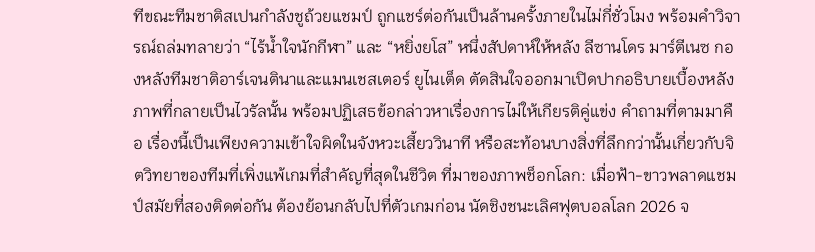ทีขณะทีมชาติสเปนกำลังชูถ้วยแชมป์ ถูกแชร์ต่อกันเป็นล้านครั้งภายในไม่กี่ชั่วโมง พร้อมคำวิจารณ์ถล่มทลายว่า “ไร้น้ำใจนักกีฬา” และ “หยิ่งยโส” หนึ่งสัปดาห์ให้หลัง ลีซานโดร มาร์ตีเนซ กองหลังทีมชาติอาร์เจนตินาและแมนเชสเตอร์ ยูไนเต็ด ตัดสินใจออกมาเปิดปากอธิบายเบื้องหลังภาพที่กลายเป็นไวรัลนั้น พร้อมปฏิเสธข้อกล่าวหาเรื่องการไม่ให้เกียรติคู่แข่ง คำถามที่ตามมาคือ เรื่องนี้เป็นเพียงความเข้าใจผิดในจังหวะเสี้ยววินาที หรือสะท้อนบางสิ่งที่ลึกกว่านั้นเกี่ยวกับจิตวิทยาของทีมที่เพิ่งแพ้เกมที่สำคัญที่สุดในชีวิต ที่มาของภาพช็อกโลก: เมื่อฟ้า-ขาวพลาดแชมป์สมัยที่สองติดต่อกัน ต้องย้อนกลับไปที่ตัวเกมก่อน นัดชิงชนะเลิศฟุตบอลโลก 2026 จ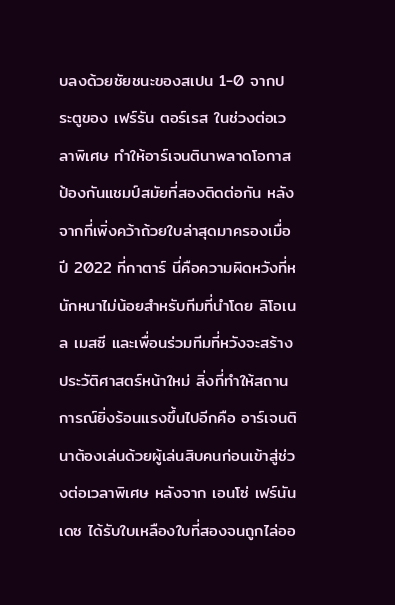บลงด้วยชัยชนะของสเปน 1-0 จากประตูของ เฟร์รัน ตอร์เรส ในช่วงต่อเวลาพิเศษ ทำให้อาร์เจนตินาพลาดโอกาสป้องกันแชมป์สมัยที่สองติดต่อกัน หลังจากที่เพิ่งคว้าถ้วยใบล่าสุดมาครองเมื่อปี 2022 ที่กาตาร์ นี่คือความผิดหวังที่หนักหนาไม่น้อยสำหรับทีมที่นำโดย ลิโอเนล เมสซี และเพื่อนร่วมทีมที่หวังจะสร้างประวัติศาสตร์หน้าใหม่ สิ่งที่ทำให้สถานการณ์ยิ่งร้อนแรงขึ้นไปอีกคือ อาร์เจนตินาต้องเล่นด้วยผู้เล่นสิบคนก่อนเข้าสู่ช่วงต่อเวลาพิเศษ หลังจาก เอนโซ่ เฟร์นันเดซ ได้รับใบเหลืองใบที่สองจนถูกไล่ออ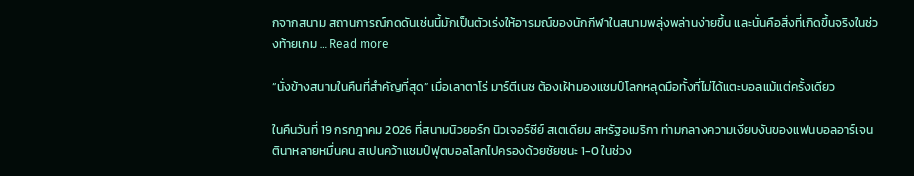กจากสนาม สถานการณ์กดดันเช่นนี้มักเป็นตัวเร่งให้อารมณ์ของนักกีฬาในสนามพลุ่งพล่านง่ายขึ้น และนั่นคือสิ่งที่เกิดขึ้นจริงในช่วงท้ายเกม … Read more

“นั่งข้างสนามในคืนที่สำคัญที่สุด” เมื่อเลาตาโร่ มาร์ตีเนซ ต้องเฝ้ามองแชมป์โลกหลุดมือทั้งที่ไม่ได้แตะบอลแม้แต่ครั้งเดียว

ในคืนวันที่ 19 กรกฎาคม 2026 ที่สนามนิวยอร์ก นิวเจอร์ซีย์ สเตเดียม สหรัฐอเมริกา ท่ามกลางความเงียบงันของแฟนบอลอาร์เจนตินาหลายหมื่นคน สเปนคว้าแชมป์ฟุตบอลโลกไปครองด้วยชัยชนะ 1-0 ในช่วง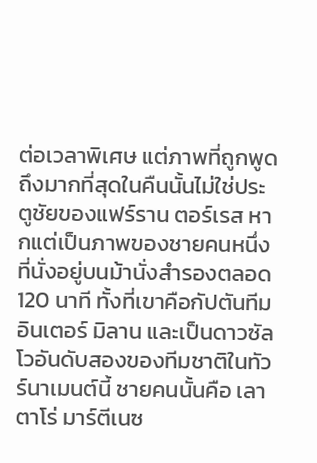ต่อเวลาพิเศษ แต่ภาพที่ถูกพูดถึงมากที่สุดในคืนนั้นไม่ใช่ประตูชัยของแฟร์ราน ตอร์เรส หากแต่เป็นภาพของชายคนหนึ่งที่นั่งอยู่บนม้านั่งสำรองตลอด 120 นาที ทั้งที่เขาคือกัปตันทีมอินเตอร์ มิลาน และเป็นดาวซัลโวอันดับสองของทีมชาติในทัวร์นาเมนต์นี้ ชายคนนั้นคือ เลาตาโร่ มาร์ตีเนซ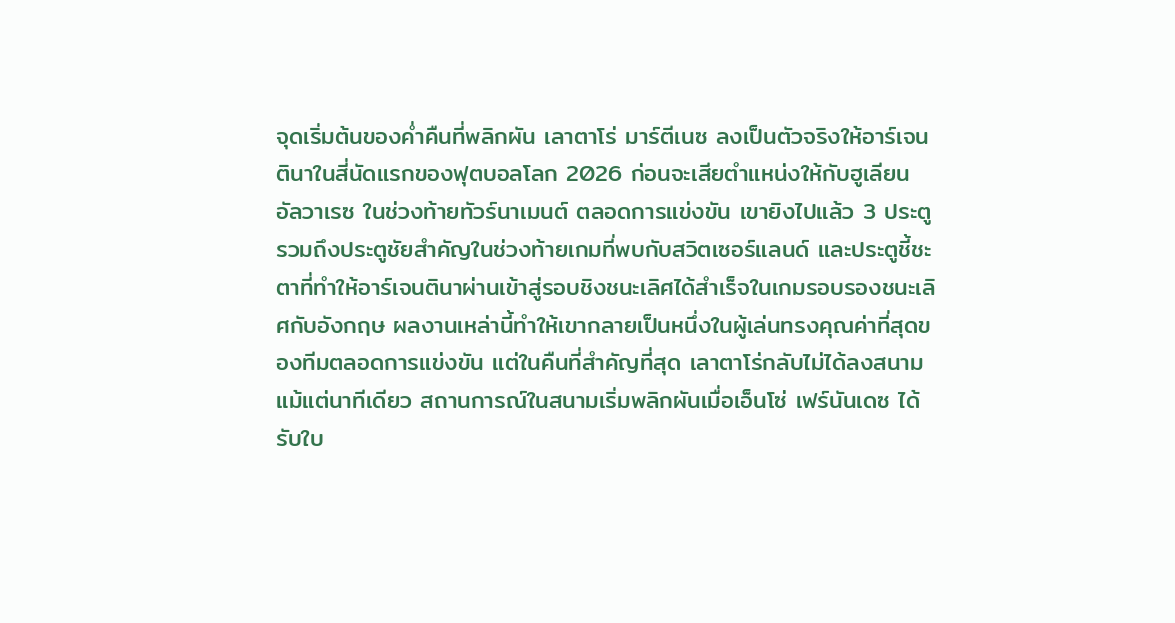จุดเริ่มต้นของค่ำคืนที่พลิกผัน เลาตาโร่ มาร์ตีเนซ ลงเป็นตัวจริงให้อาร์เจนตินาในสี่นัดแรกของฟุตบอลโลก 2026 ก่อนจะเสียตำแหน่งให้กับฮูเลียน อัลวาเรซ ในช่วงท้ายทัวร์นาเมนต์ ตลอดการแข่งขัน เขายิงไปแล้ว 3 ประตู รวมถึงประตูชัยสำคัญในช่วงท้ายเกมที่พบกับสวิตเซอร์แลนด์ และประตูชี้ชะตาที่ทำให้อาร์เจนตินาผ่านเข้าสู่รอบชิงชนะเลิศได้สำเร็จในเกมรอบรองชนะเลิศกับอังกฤษ ผลงานเหล่านี้ทำให้เขากลายเป็นหนึ่งในผู้เล่นทรงคุณค่าที่สุดของทีมตลอดการแข่งขัน แต่ในคืนที่สำคัญที่สุด เลาตาโร่กลับไม่ได้ลงสนามแม้แต่นาทีเดียว สถานการณ์ในสนามเริ่มพลิกผันเมื่อเอ็นโซ่ เฟร์นันเดซ ได้รับใบ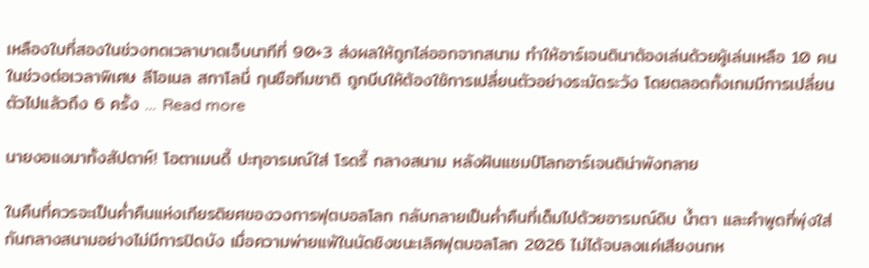เหลืองใบที่สองในช่วงทดเวลาบาดเจ็บนาทีที่ 90+3 ส่งผลให้ถูกไล่ออกจากสนาม ทำให้อาร์เจนตินาต้องเล่นด้วยผู้เล่นเหลือ 10 คนในช่วงต่อเวลาพิเศษ ลีโอเนล สกาโลนี่ กุนซือทีมชาติ ถูกบีบให้ต้องใช้การเปลี่ยนตัวอย่างระมัดระวัง โดยตลอดทั้งเกมมีการเปลี่ยนตัวไปแล้วถึง 6 ครั้ง … Read more

นายงอแงมาทั้งสัปดาห์! โอตาเมนดี้ ปะทุอารมณ์ใส่ โรดรี้ กลางสนาม หลังฝันแชมป์โลกอาร์เจนติน่าพังทลาย

ในคืนที่ควรจะเป็นค่ำคืนแห่งเกียรติยศของวงการฟุตบอลโลก กลับกลายเป็นค่ำคืนที่เต็มไปด้วยอารมณ์ดิบ น้ำตา และคำพูดที่พุ่งใส่กันกลางสนามอย่างไม่มีการปิดบัง เมื่อความพ่ายแพ้ในนัดชิงชนะเลิศฟุตบอลโลก 2026 ไม่ได้จบลงแค่เสียงนกห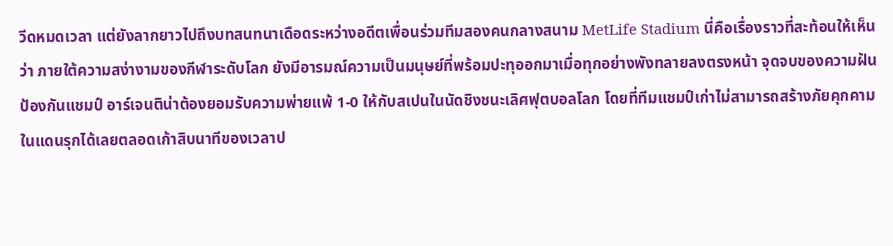วีดหมดเวลา แต่ยังลากยาวไปถึงบทสนทนาเดือดระหว่างอดีตเพื่อนร่วมทีมสองคนกลางสนาม MetLife Stadium นี่คือเรื่องราวที่สะท้อนให้เห็นว่า ภายใต้ความสง่างามของกีฬาระดับโลก ยังมีอารมณ์ความเป็นมนุษย์ที่พร้อมปะทุออกมาเมื่อทุกอย่างพังทลายลงตรงหน้า จุดจบของความฝันป้องกันแชมป์ อาร์เจนติน่าต้องยอมรับความพ่ายแพ้ 1-0 ให้กับสเปนในนัดชิงชนะเลิศฟุตบอลโลก โดยที่ทีมแชมป์เก่าไม่สามารถสร้างภัยคุกคามในแดนรุกได้เลยตลอดเก้าสิบนาทีของเวลาป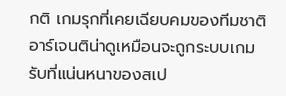กติ เกมรุกที่เคยเฉียบคมของทีมชาติอาร์เจนติน่าดูเหมือนจะถูกระบบเกมรับที่แน่นหนาของสเป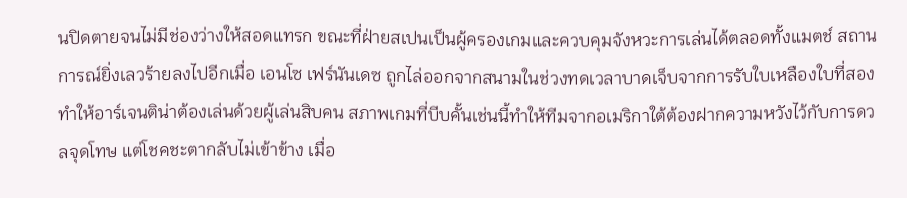นปิดตายจนไม่มีช่องว่างให้สอดแทรก ขณะที่ฝ่ายสเปนเป็นผู้ครองเกมและควบคุมจังหวะการเล่นได้ตลอดทั้งแมตช์ สถานการณ์ยิ่งเลวร้ายลงไปอีกเมื่อ เอนโซ เฟร์นันเดซ ถูกไล่ออกจากสนามในช่วงทดเวลาบาดเจ็บจากการรับใบเหลืองใบที่สอง ทำให้อาร์เจนติน่าต้องเล่นด้วยผู้เล่นสิบคน สภาพเกมที่บีบคั้นเช่นนี้ทำให้ทีมจากอเมริกาใต้ต้องฝากความหวังไว้กับการดวลจุดโทษ แต่โชคชะตากลับไม่เข้าข้าง เมื่อ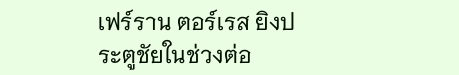เฟร์ราน ตอร์เรส ยิงประตูชัยในช่วงต่อ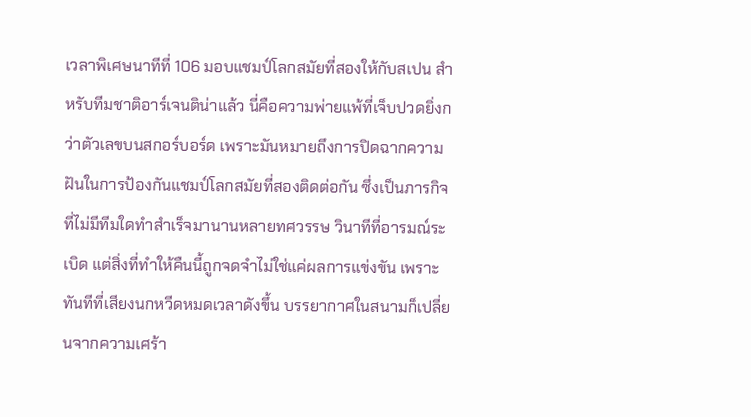เวลาพิเศษนาทีที่ 106 มอบแชมป์โลกสมัยที่สองให้กับสเปน สำหรับทีมชาติอาร์เจนติน่าแล้ว นี่คือความพ่ายแพ้ที่เจ็บปวดยิ่งกว่าตัวเลขบนสกอร์บอร์ด เพราะมันหมายถึงการปิดฉากความฝันในการป้องกันแชมป์โลกสมัยที่สองติดต่อกัน ซึ่งเป็นภารกิจที่ไม่มีทีมใดทำสำเร็จมานานหลายทศวรรษ วินาทีที่อารมณ์ระเบิด แต่สิ่งที่ทำให้คืนนี้ถูกจดจำไม่ใช่แค่ผลการแข่งขัน เพราะทันทีที่เสียงนกหวีดหมดเวลาดังขึ้น บรรยากาศในสนามก็เปลี่ยนจากความเศร้า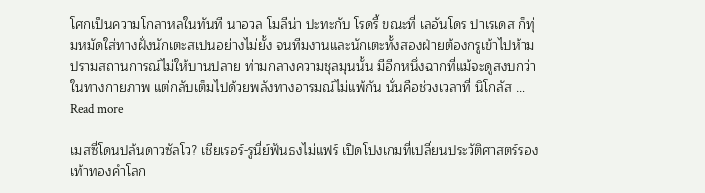โศกเป็นความโกลาหลในทันที นาอวล โมลีน่า ปะทะกับ โรดรี้ ขณะที่ เลอันโดร ปาเรเดส ก็ทุ่มหมัดใส่ทางฝั่งนักเตะสเปนอย่างไม่ยั้ง จนทีมงานและนักเตะทั้งสองฝ่ายต้องกรูเข้าไปห้ามปรามสถานการณ์ไม่ให้บานปลาย ท่ามกลางความชุลมุนนั้น มีอีกหนึ่งฉากที่แม้จะดูสงบกว่าในทางกายภาพ แต่กลับเต็มไปด้วยพลังทางอารมณ์ไม่แพ้กัน นั่นคือช่วงเวลาที่ นิโกลัส … Read more

เมสซี่โดนปล้นดาวซัลโว? เชียเรอร์-รูนี่ย์ฟันธงไม่แฟร์ เปิดโปงเกมที่เปลี่ยนประวัติศาสตร์รองเท้าทองคำโลก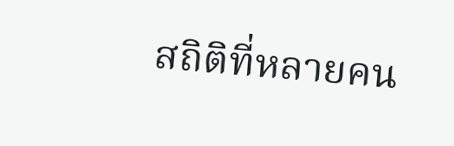สถิติที่หลายคน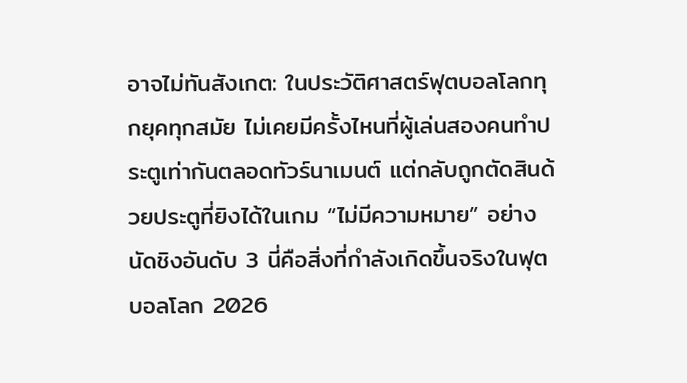อาจไม่ทันสังเกต: ในประวัติศาสตร์ฟุตบอลโลกทุกยุคทุกสมัย ไม่เคยมีครั้งไหนที่ผู้เล่นสองคนทำประตูเท่ากันตลอดทัวร์นาเมนต์ แต่กลับถูกตัดสินด้วยประตูที่ยิงได้ในเกม “ไม่มีความหมาย” อย่างนัดชิงอันดับ 3 นี่คือสิ่งที่กำลังเกิดขึ้นจริงในฟุตบอลโลก 2026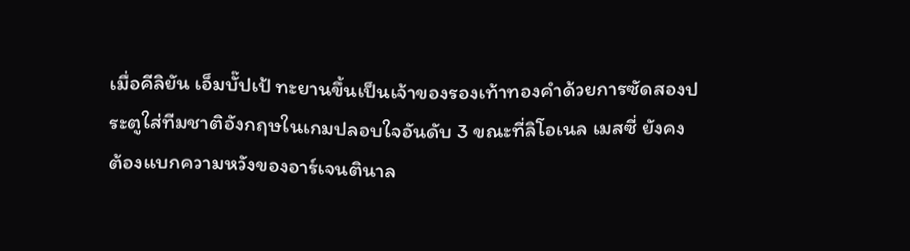เมื่อคีลิยัน เอ็มบั๊ปเป้ ทะยานขึ้นเป็นเจ้าของรองเท้าทองคำด้วยการซัดสองประตูใส่ทีมชาติอังกฤษในเกมปลอบใจอันดับ 3 ขณะที่ลิโอเนล เมสซี่ ยังคงต้องแบกความหวังของอาร์เจนตินาล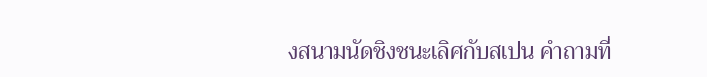งสนามนัดชิงชนะเลิศกับสเปน คำถามที่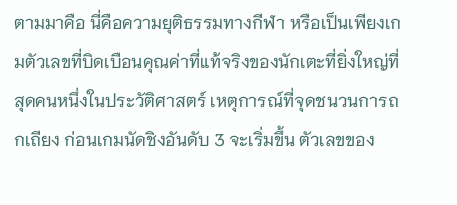ตามมาคือ นี่คือความยุติธรรมทางกีฬา หรือเป็นเพียงเกมตัวเลขที่บิดเบือนคุณค่าที่แท้จริงของนักเตะที่ยิ่งใหญ่ที่สุดคนหนึ่งในประวัติศาสตร์ เหตุการณ์ที่จุดชนวนการถกเถียง ก่อนเกมนัดชิงอันดับ 3 จะเริ่มขึ้น ตัวเลขของ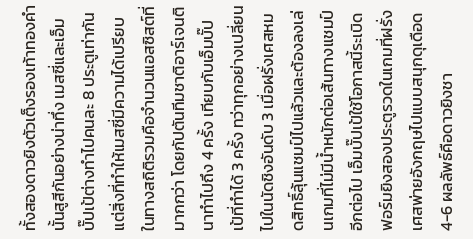ทั้งสองดาวยิงตัวเต็งรองเท้าทองคำนั้นสูสีกันอย่างน่าทึ่ง เมสซี่และเอ็มบั๊ปเป้ต่างทำไปคนละ 8 ประตูเท่ากัน แต่สิ่งที่ทำให้เมสซี่มีความได้เปรียบในทางสถิติรวมคือจำนวนแอสซิสต์ที่มากกว่า โดยกัปตันทีมชาติอาร์เจนตินาทำไปถึง 4 ครั้ง เทียบกับเอ็มบั๊ปเป้ที่ทำได้ 3 ครั้ง ทว่าทุกอย่างเปลี่ยนไปในนัดชิงอันดับ 3 เมื่อฝรั่งเศสหมดสิทธิ์ลุ้นแชมป์ไปแล้วและต้องลงเล่นเกมที่ไม่มีน้ำหนักต่อเส้นทางแชมป์อีกต่อไป เอ็มบั๊ปเป้ใช้โอกาสนี้ระเบิดฟอร์มยิงสองประตูรวดในเกมที่ฝรั่งเศสพ่ายอังกฤษไปแบบสนุกดุเดือด 4-6 ผลลัพธ์คือดาวยิงชา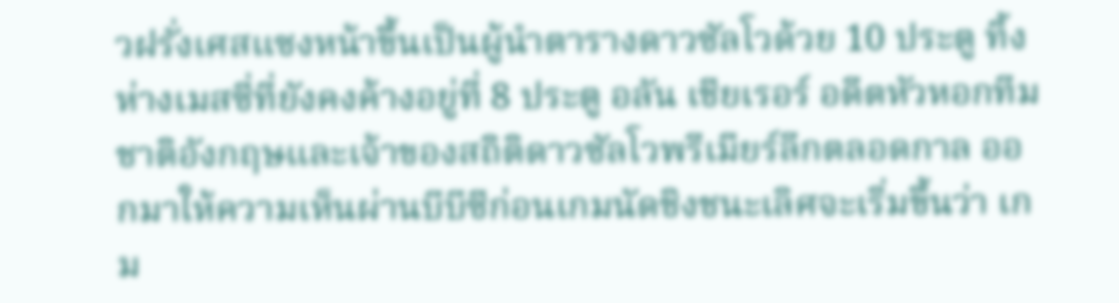วฝรั่งเศสแซงหน้าขึ้นเป็นผู้นำตารางดาวซัลโวด้วย 10 ประตู ทิ้งห่างเมสซี่ที่ยังคงค้างอยู่ที่ 8 ประตู อลัน เชียเรอร์ อดีตหัวหอกทีมชาติอังกฤษและเจ้าของสถิติดาวซัลโวพรีเมียร์ลีกตลอดกาล ออกมาให้ความเห็นผ่านบีบีซีก่อนเกมนัดชิงชนะเลิศจะเริ่มขึ้นว่า เกม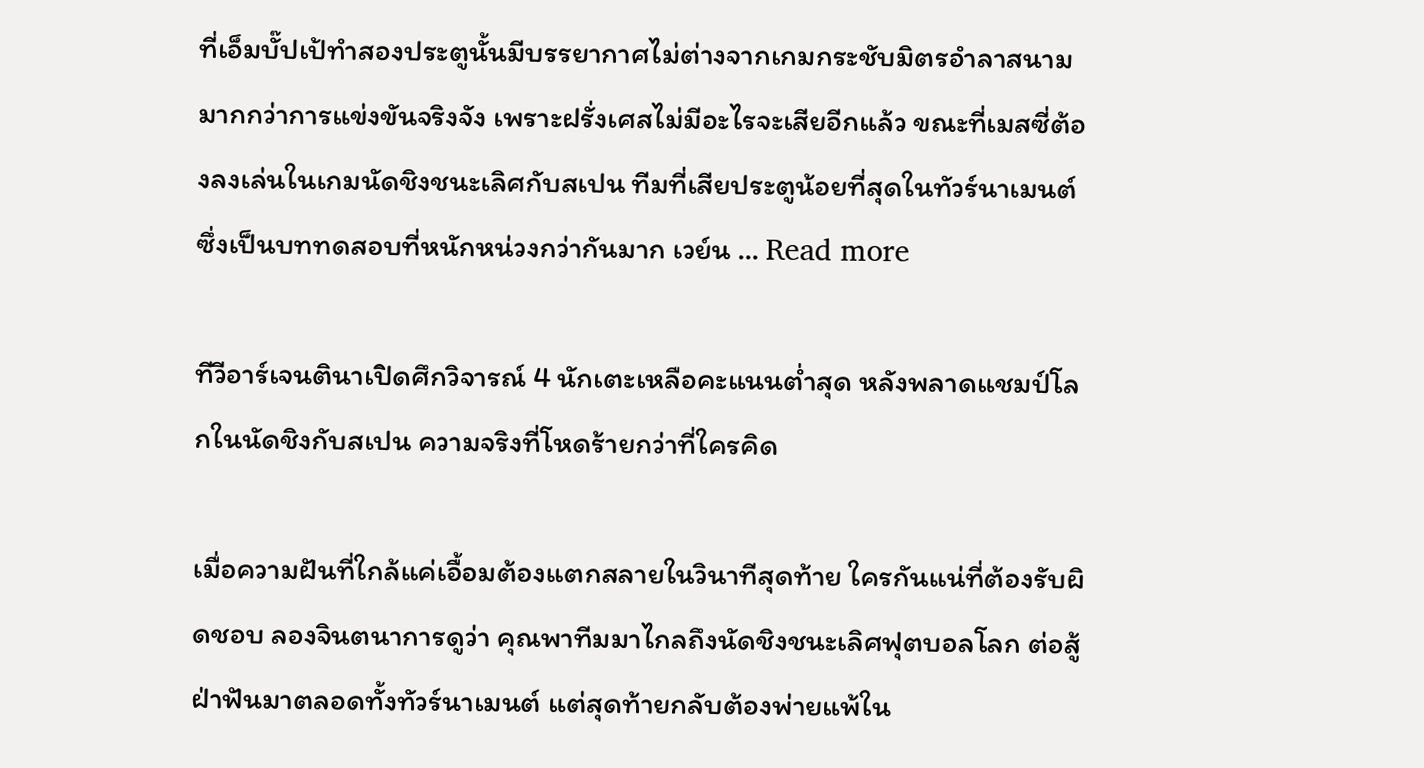ที่เอ็มบั๊ปเป้ทำสองประตูนั้นมีบรรยากาศไม่ต่างจากเกมกระชับมิตรอำลาสนามมากกว่าการแข่งขันจริงจัง เพราะฝรั่งเศสไม่มีอะไรจะเสียอีกแล้ว ขณะที่เมสซี่ต้องลงเล่นในเกมนัดชิงชนะเลิศกับสเปน ทีมที่เสียประตูน้อยที่สุดในทัวร์นาเมนต์ ซึ่งเป็นบททดสอบที่หนักหน่วงกว่ากันมาก เวย์น … Read more

ทีวีอาร์เจนตินาเปิดศึกวิจารณ์ 4 นักเตะเหลือคะแนนต่ำสุด หลังพลาดแชมป์โลกในนัดชิงกับสเปน ความจริงที่โหดร้ายกว่าที่ใครคิด

เมื่อความฝันที่ใกล้แค่เอื้อมต้องแตกสลายในวินาทีสุดท้าย ใครกันแน่ที่ต้องรับผิดชอบ ลองจินตนาการดูว่า คุณพาทีมมาไกลถึงนัดชิงชนะเลิศฟุตบอลโลก ต่อสู้ฝ่าฟันมาตลอดทั้งทัวร์นาเมนต์ แต่สุดท้ายกลับต้องพ่ายแพ้ใน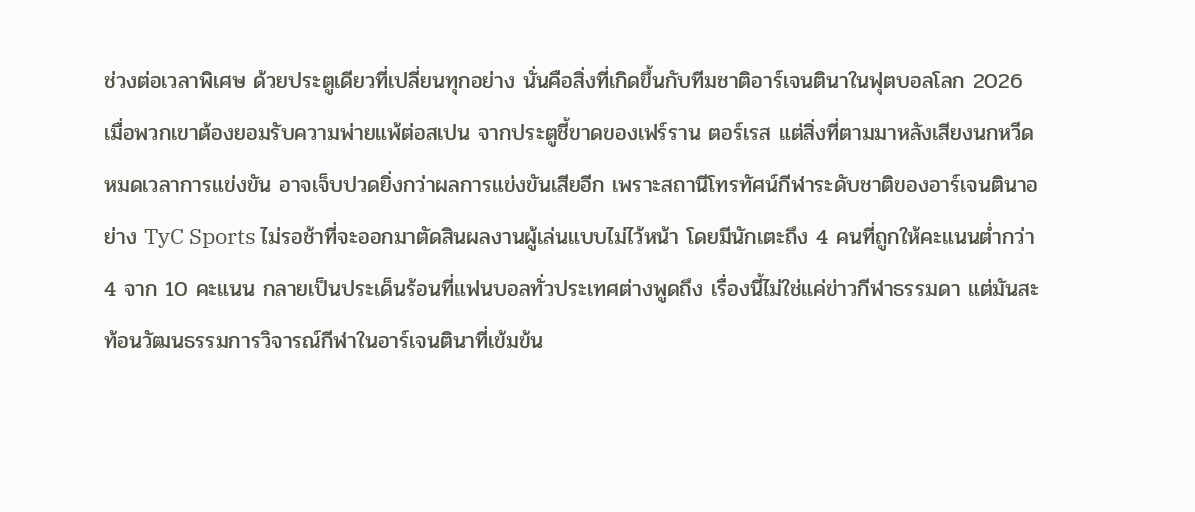ช่วงต่อเวลาพิเศษ ด้วยประตูเดียวที่เปลี่ยนทุกอย่าง นั่นคือสิ่งที่เกิดขึ้นกับทีมชาติอาร์เจนตินาในฟุตบอลโลก 2026 เมื่อพวกเขาต้องยอมรับความพ่ายแพ้ต่อสเปน จากประตูชี้ขาดของเฟร์ราน ตอร์เรส แต่สิ่งที่ตามมาหลังเสียงนกหวีดหมดเวลาการแข่งขัน อาจเจ็บปวดยิ่งกว่าผลการแข่งขันเสียอีก เพราะสถานีโทรทัศน์กีฬาระดับชาติของอาร์เจนตินาอย่าง TyC Sports ไม่รอช้าที่จะออกมาตัดสินผลงานผู้เล่นแบบไม่ไว้หน้า โดยมีนักเตะถึง 4 คนที่ถูกให้คะแนนต่ำกว่า 4 จาก 10 คะแนน กลายเป็นประเด็นร้อนที่แฟนบอลทั่วประเทศต่างพูดถึง เรื่องนี้ไม่ใช่แค่ข่าวกีฬาธรรมดา แต่มันสะท้อนวัฒนธรรมการวิจารณ์กีฬาในอาร์เจนตินาที่เข้มข้น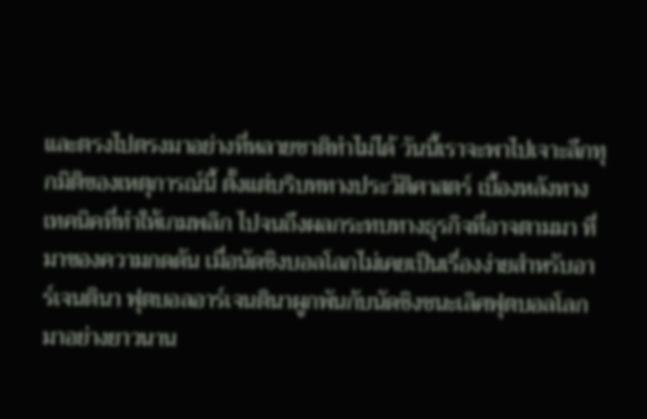และตรงไปตรงมาอย่างที่หลายชาติทำไม่ได้ วันนี้เราจะพาไปเจาะลึกทุกมิติของเหตุการณ์นี้ ตั้งแต่บริบททางประวัติศาสตร์ เบื้องหลังทางเทคนิคที่ทำให้เกมพลิก ไปจนถึงผลกระทบทางธุรกิจที่อาจตามมา ที่มาของความกดดัน เมื่อนัดชิงบอลโลกไม่เคยเป็นเรื่องง่ายสำหรับอาร์เจนตินา ฟุตบอลอาร์เจนตินาผูกพันกับนัดชิงชนะเลิศฟุตบอลโลกมาอย่างยาวนาน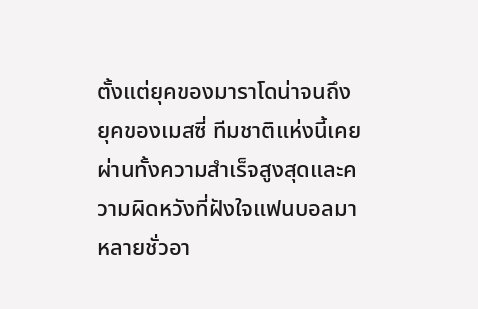ตั้งแต่ยุคของมาราโดน่าจนถึงยุคของเมสซี่ ทีมชาติแห่งนี้เคยผ่านทั้งความสำเร็จสูงสุดและความผิดหวังที่ฝังใจแฟนบอลมาหลายชั่วอา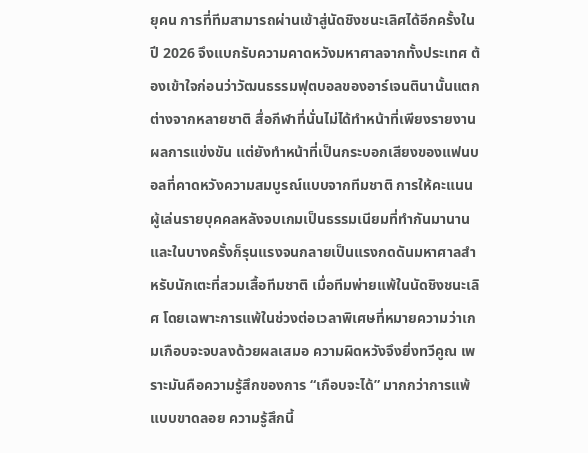ยุคน การที่ทีมสามารถผ่านเข้าสู่นัดชิงชนะเลิศได้อีกครั้งในปี 2026 จึงแบกรับความคาดหวังมหาศาลจากทั้งประเทศ ต้องเข้าใจก่อนว่าวัฒนธรรมฟุตบอลของอาร์เจนตินานั้นแตกต่างจากหลายชาติ สื่อกีฬาที่นั่นไม่ได้ทำหน้าที่เพียงรายงานผลการแข่งขัน แต่ยังทำหน้าที่เป็นกระบอกเสียงของแฟนบอลที่คาดหวังความสมบูรณ์แบบจากทีมชาติ การให้คะแนนผู้เล่นรายบุคคลหลังจบเกมเป็นธรรมเนียมที่ทำกันมานาน และในบางครั้งก็รุนแรงจนกลายเป็นแรงกดดันมหาศาลสำหรับนักเตะที่สวมเสื้อทีมชาติ เมื่อทีมพ่ายแพ้ในนัดชิงชนะเลิศ โดยเฉพาะการแพ้ในช่วงต่อเวลาพิเศษที่หมายความว่าเกมเกือบจะจบลงด้วยผลเสมอ ความผิดหวังจึงยิ่งทวีคูณ เพราะมันคือความรู้สึกของการ “เกือบจะได้” มากกว่าการแพ้แบบขาดลอย ความรู้สึกนี้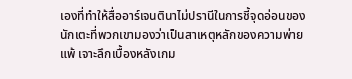เองที่ทำให้สื่ออาร์เจนตินาไม่ปรานีในการชี้จุดอ่อนของนักเตะที่พวกเขามองว่าเป็นสาเหตุหลักของความพ่ายแพ้ เจาะลึกเบื้องหลังเกม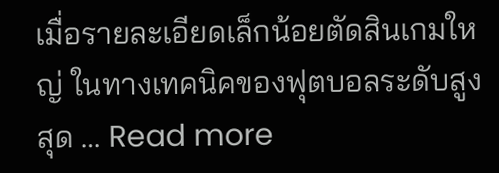เมื่อรายละเอียดเล็กน้อยตัดสินเกมใหญ่ ในทางเทคนิคของฟุตบอลระดับสูงสุด … Read more